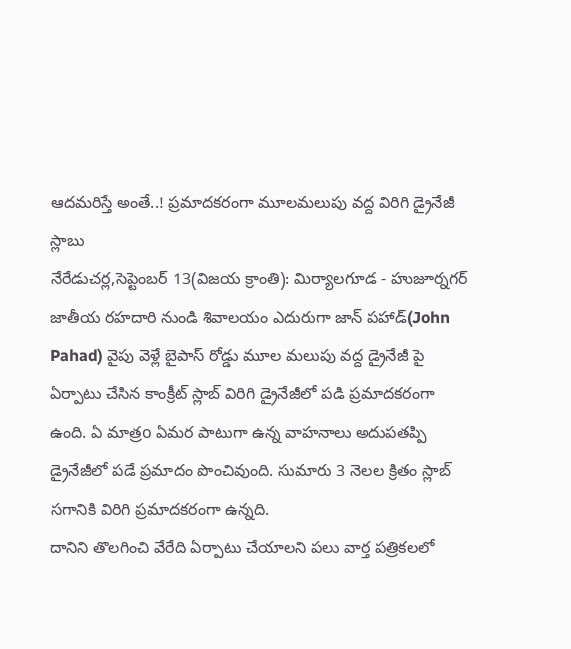ఆదమరిస్తే అంతే..! ప్రమాదకరంగా మూలమలుపు వద్ద విరిగి డ్రైనేజీ స్లాబు
నేరేడుచర్ల,సెప్టెంబర్ 13(విజయ క్రాంతి): మిర్యాలగూడ - హుజూర్నగర్ జాతీయ రహదారి నుండి శివాలయం ఎదురుగా జాన్ పహాడ్(John Pahad) వైపు వెళ్లే బైపాస్ రోడ్డు మూల మలుపు వద్ద డ్రైనేజీ పై ఏర్పాటు చేసిన కాంక్రీట్ స్లాబ్ విరిగి డ్రైనేజీలో పడి ప్రమాదకరంగా ఉంది. ఏ మాత్రo ఏమర పాటుగా ఉన్న వాహనాలు అదుపతప్పి డ్రైనేజీలో పడే ప్రమాదం పొంచివుంది. సుమారు 3 నెలల క్రితం స్లాబ్ సగానికి విరిగి ప్రమాదకరంగా ఉన్నది.
దానిని తొలగించి వేరేది ఏర్పాటు చేయాలని పలు వార్త పత్రికలలో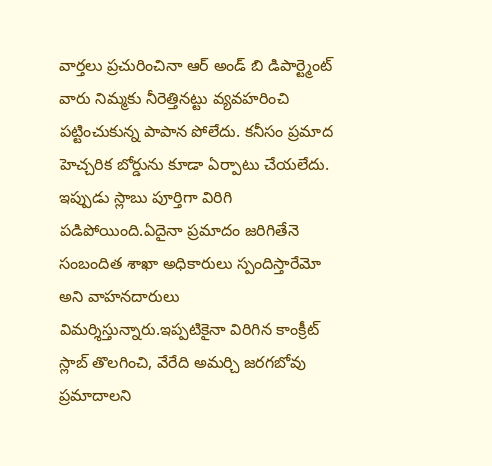వార్తలు ప్రచురించినా ఆర్ అండ్ బి డిపార్ట్మెంట్ వారు నిమ్మకు నీరెత్తినట్టు వ్యవహరించి పట్టించుకున్న పాపాన పోలేదు. కనీసం ప్రమాద హెచ్చరిక బోర్డును కూడా ఏర్పాటు చేయలేదు. ఇప్పుడు స్లాబు పూర్తిగా విరిగి పడిపోయింది.ఏదైనా ప్రమాదం జరిగితేనె సంబందిత శాఖా అధికారులు స్పందిస్తారేమో అని వాహనదారులు విమర్శిస్తున్నారు.ఇప్పటికైనా విరిగిన కాంక్రీట్ స్లాబ్ తొలగించి, వేరేది అమర్చి జరగబోవు ప్రమాదాలని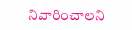నివారించాలని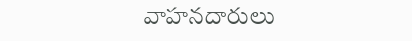వాహనదారులు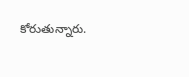కోరుతున్నారు.